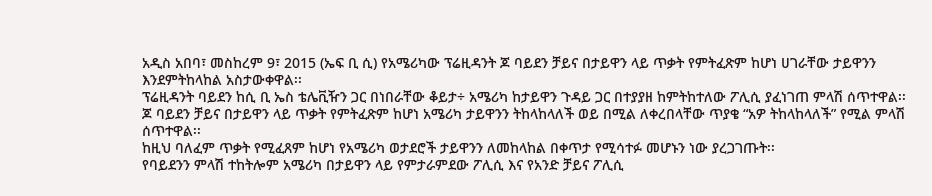አዲስ አበባ፣ መስከረም 9፣ 2015 (ኤፍ ቢ ሲ) የአሜሪካው ፕሬዚዳንት ጆ ባይደን ቻይና በታይዋን ላይ ጥቃት የምትፈጽም ከሆነ ሀገራቸው ታይዋንን እንደምትከላከል አስታውቀዋል፡፡
ፕሬዚዳንት ባይደን ከሲ ቢ ኤስ ቴሌቪዥን ጋር በነበራቸው ቆይታ÷ አሜሪካ ከታይዋን ጉዳይ ጋር በተያያዘ ከምትከተለው ፖሊሲ ያፈነገጠ ምላሽ ሰጥተዋል፡፡
ጆ ባይደን ቻይና በታይዋን ላይ ጥቃት የምትፈጽም ከሆነ አሜሪካ ታይዋንን ትከላከላለች ወይ በሚል ለቀረበላቸው ጥያቄ “አዎ ትከላከላለች” የሚል ምላሽ ሰጥተዋል፡፡
ከዚህ ባለፈም ጥቃት የሚፈጸም ከሆነ የአሜሪካ ወታደሮች ታይዋንን ለመከላከል በቀጥታ የሚሳተፉ መሆኑን ነው ያረጋገጡት፡፡
የባይደንን ምላሽ ተከትሎም አሜሪካ በታይዋን ላይ የምታራምደው ፖሊሲ እና የአንድ ቻይና ፖሊሲ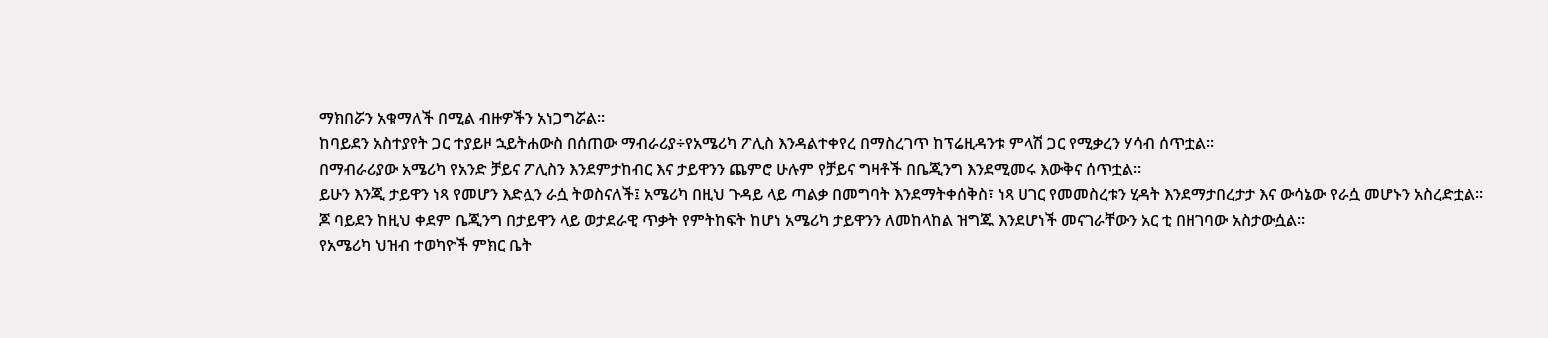ማክበሯን አቁማለች በሚል ብዙዎችን አነጋግሯል፡፡
ከባይደን አስተያየት ጋር ተያይዞ ኋይትሐውስ በሰጠው ማብራሪያ÷የአሜሪካ ፖሊስ እንዳልተቀየረ በማስረገጥ ከፕሬዚዳንቱ ምላሽ ጋር የሚቃረን ሃሳብ ሰጥቷል፡፡
በማብራሪያው አሜሪካ የአንድ ቻይና ፖሊስን እንደምታከብር እና ታይዋንን ጨምሮ ሁሉም የቻይና ግዛቶች በቤጂንግ እንደሚመሩ እውቅና ሰጥቷል፡፡
ይሁን እንጂ ታይዋን ነጻ የመሆን እድሏን ራሷ ትወስናለች፤ አሜሪካ በዚህ ጉዳይ ላይ ጣልቃ በመግባት እንደማትቀሰቅስ፣ ነጻ ሀገር የመመስረቱን ሂዳት እንደማታበረታታ እና ውሳኔው የራሷ መሆኑን አስረድቷል፡፡
ጆ ባይደን ከዚህ ቀደም ቤጂንግ በታይዋን ላይ ወታደራዊ ጥቃት የምትከፍት ከሆነ አሜሪካ ታይዋንን ለመከላከል ዝግጁ እንደሆነች መናገራቸውን አር ቲ በዘገባው አስታውሷል፡፡
የአሜሪካ ህዝብ ተወካዮች ምክር ቤት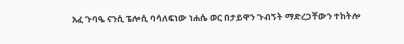አፈ ጉባዔ ናንሲ ፔሎሲ ባሳለፍነው ነሐሴ ወር በታይዋን ጉብኝት ማድረጋቸውን ተከትሎ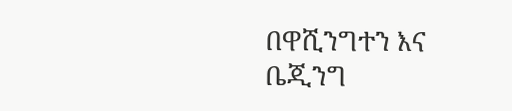በዋሺንግተን እና ቤጂንግ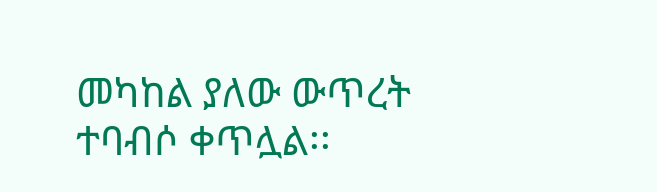መካከል ያለው ውጥረት ተባብሶ ቀጥሏል፡፡